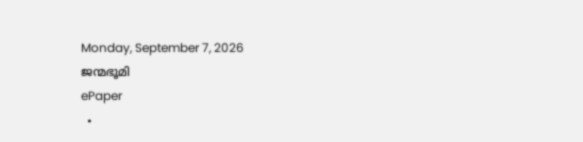Monday, September 7, 2026
ജന്മഭൂമി
ePaper
  •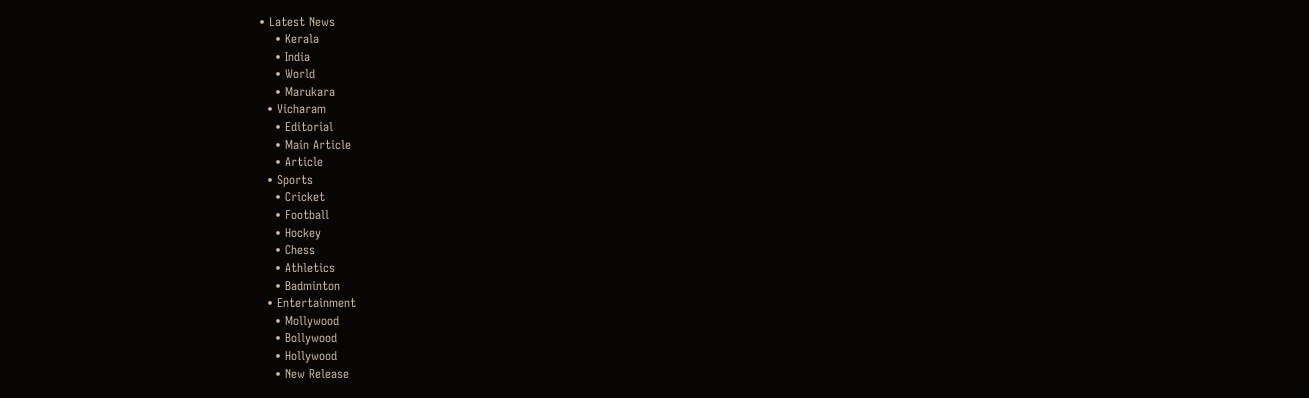• Latest News
    • Kerala
    • India
    • World
    • Marukara
  • Vicharam
    • Editorial
    • Main Article
    • Article
  • Sports
    • Cricket
    • Football
    • Hockey
    • Chess
    • Athletics
    • Badminton
  • Entertainment
    • Mollywood
    • Bollywood
    • Hollywood
    • New Release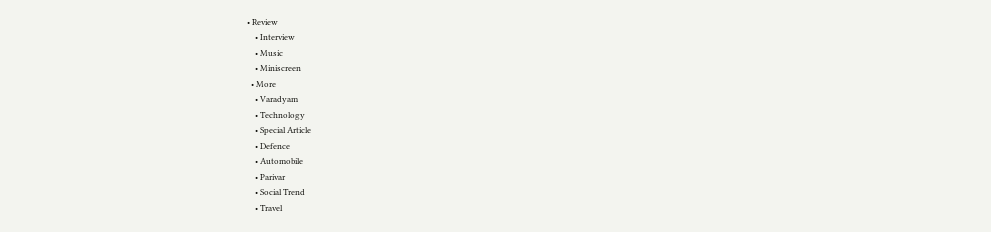• Review
    • Interview
    • Music
    • Miniscreen
  • More
    • Varadyam
    • Technology
    • Special Article
    • Defence
    • Automobile
    • Parivar
    • Social Trend
    • Travel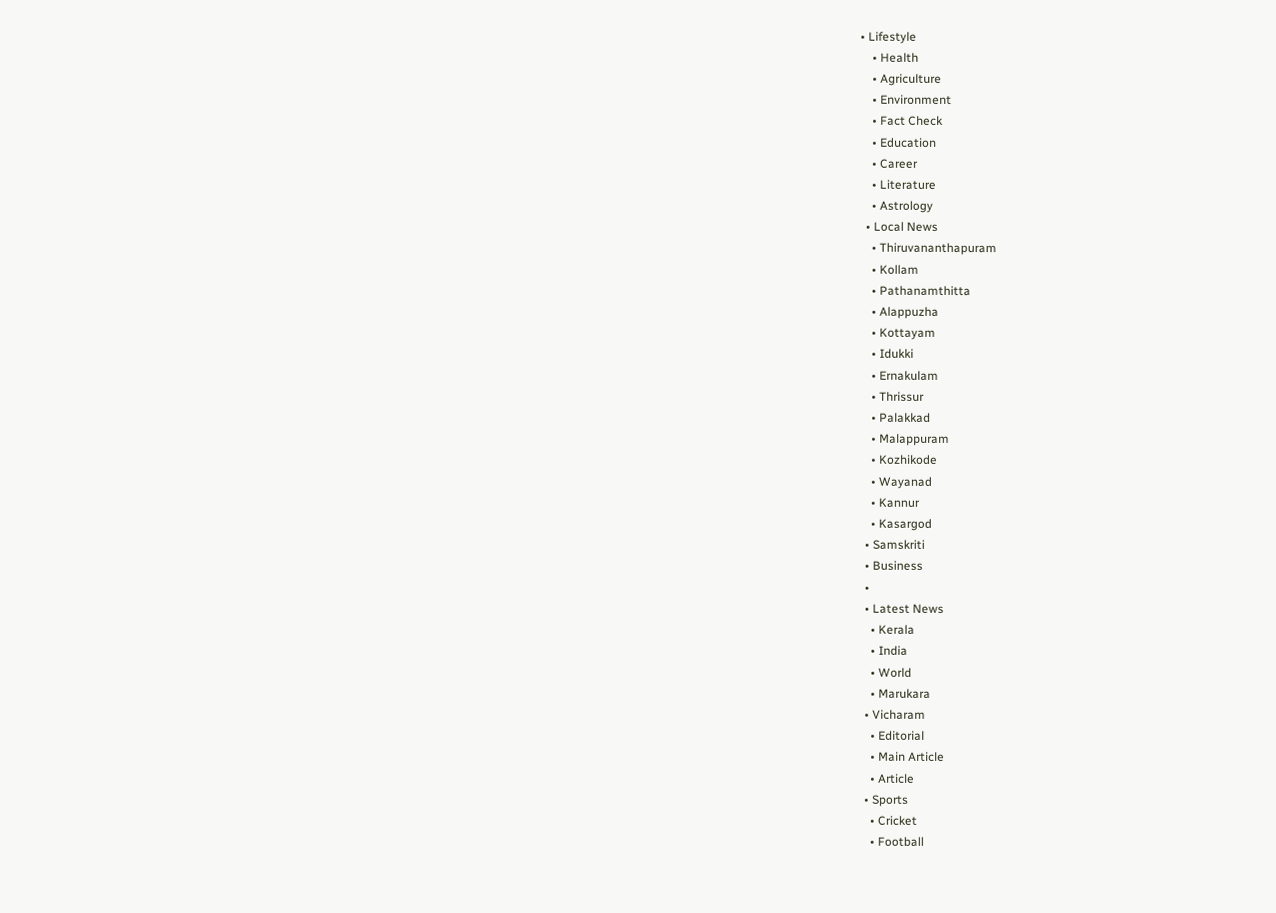• Lifestyle
    • Health
    • Agriculture
    • Environment
    • Fact Check
    • Education
    • Career
    • Literature
    • Astrology
  • Local News
    • Thiruvananthapuram
    • Kollam
    • Pathanamthitta
    • Alappuzha
    • Kottayam
    • Idukki
    • Ernakulam
    • Thrissur
    • Palakkad
    • Malappuram
    • Kozhikode
    • Wayanad
    • Kannur
    • Kasargod
  • Samskriti
  • Business
  •
  • Latest News
    • Kerala
    • India
    • World
    • Marukara
  • Vicharam
    • Editorial
    • Main Article
    • Article
  • Sports
    • Cricket
    • Football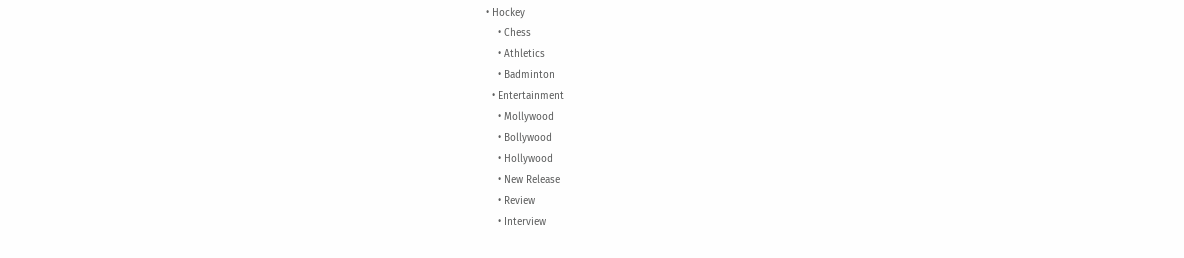• Hockey
    • Chess
    • Athletics
    • Badminton
  • Entertainment
    • Mollywood
    • Bollywood
    • Hollywood
    • New Release
    • Review
    • Interview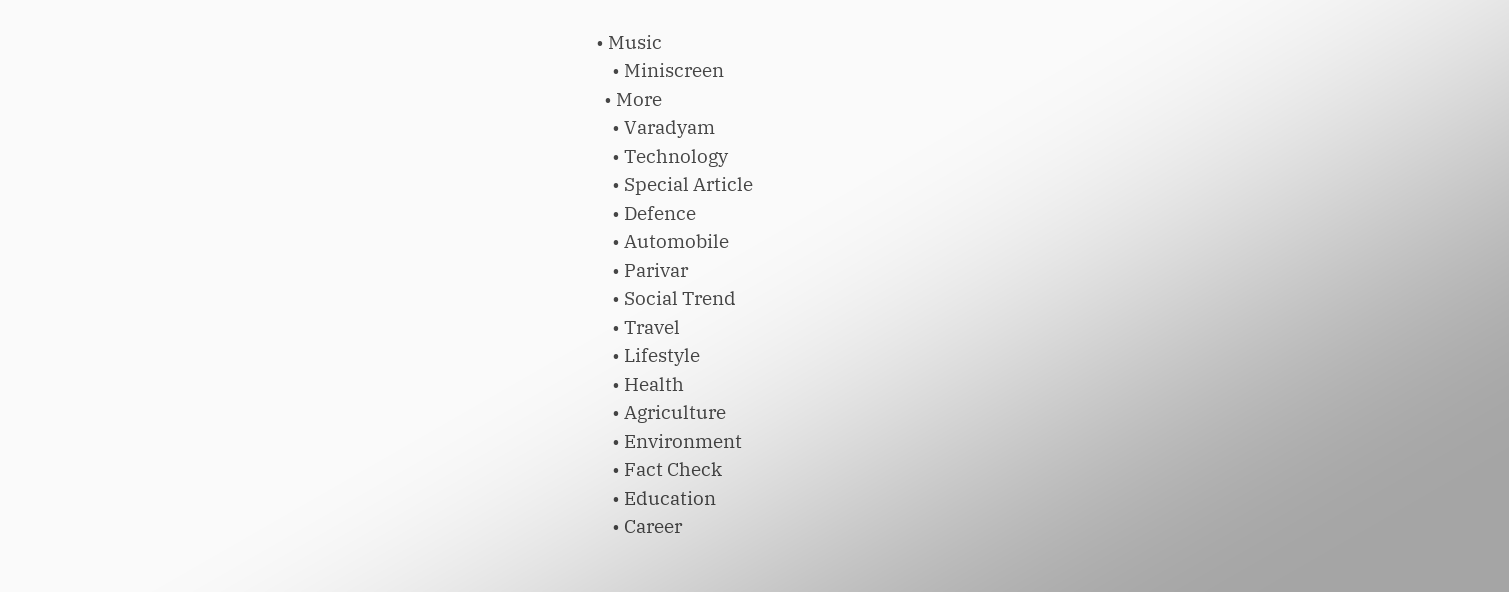• Music
    • Miniscreen
  • More
    • Varadyam
    • Technology
    • Special Article
    • Defence
    • Automobile
    • Parivar
    • Social Trend
    • Travel
    • Lifestyle
    • Health
    • Agriculture
    • Environment
    • Fact Check
    • Education
    • Career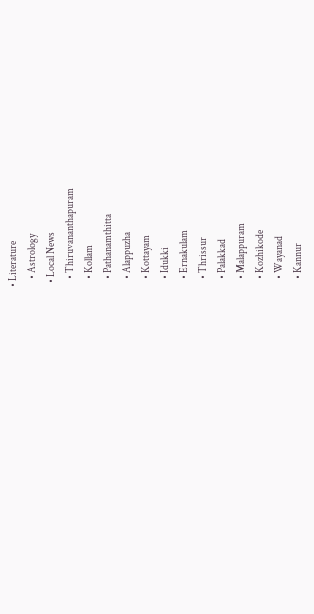• Literature
    • Astrology
  • Local News
    • Thiruvananthapuram
    • Kollam
    • Pathanamthitta
    • Alappuzha
    • Kottayam
    • Idukki
    • Ernakulam
    • Thrissur
    • Palakkad
    • Malappuram
    • Kozhikode
    • Wayanad
    • Kannur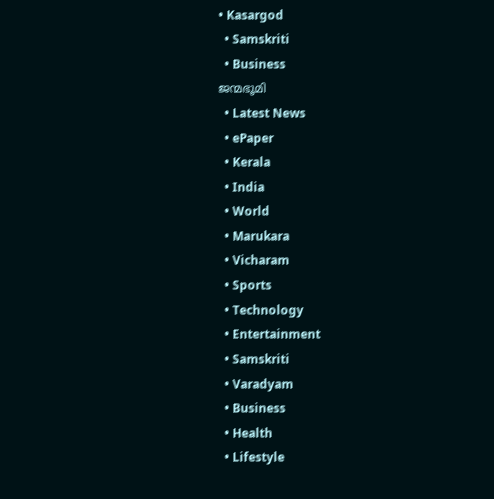• Kasargod
  • Samskriti
  • Business
ജന്മഭൂമി
  • Latest News
  • ePaper
  • Kerala
  • India
  • World
  • Marukara
  • Vicharam
  • Sports
  • Technology
  • Entertainment
  • Samskriti
  • Varadyam
  • Business
  • Health
  • Lifestyle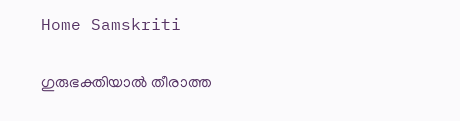Home Samskriti

ഗുരുഭക്തിയാല്‍ തീരാത്ത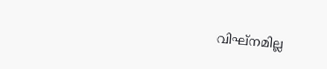വിഘ്‌നമില്ല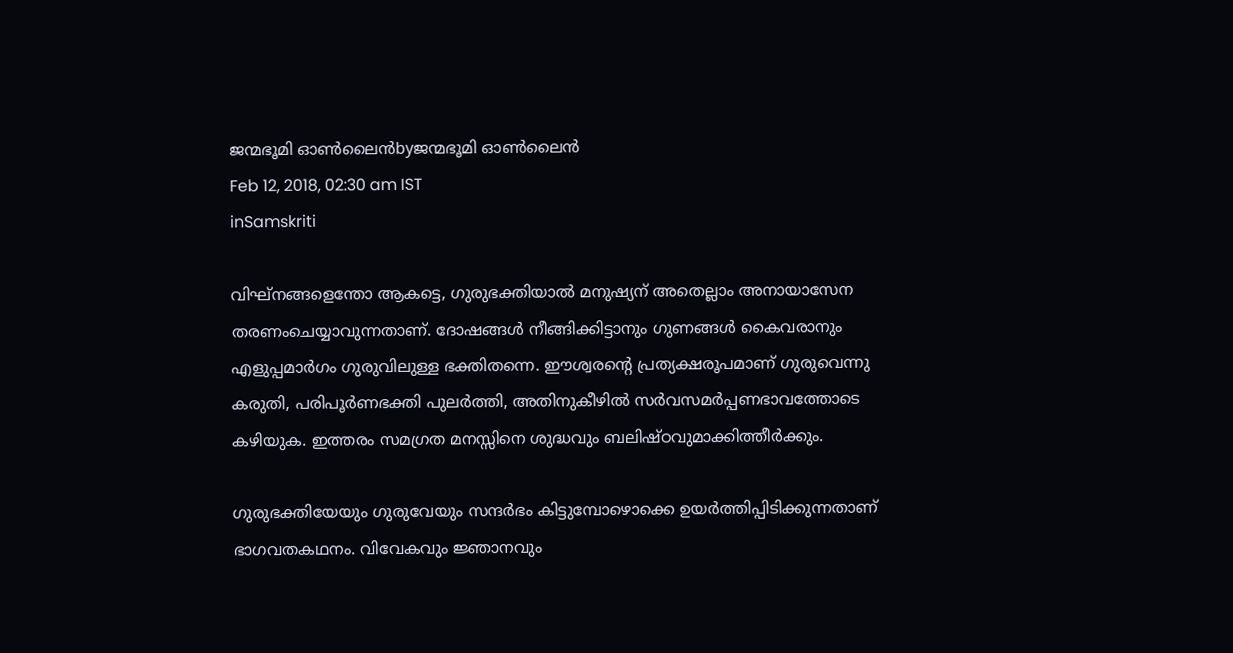ജന്മഭൂമി ഓണ്‍ലൈന്‍byജന്മഭൂമി ഓണ്‍ലൈന്‍
Feb 12, 2018, 02:30 am IST
inSamskriti

വിഘ്‌നങ്ങളെന്തോ ആകട്ടെ, ഗുരുഭക്തിയാല്‍ മനുഷ്യന് അതെല്ലാം അനായാസേന തരണംചെയ്യാവുന്നതാണ്. ദോഷങ്ങള്‍ നീങ്ങിക്കിട്ടാനും ഗുണങ്ങള്‍ കൈവരാനും എളുപ്പമാര്‍ഗം ഗുരുവിലുള്ള ഭക്തിതന്നെ. ഈശ്വരന്റെ പ്രത്യക്ഷരൂപമാണ് ഗുരുവെന്നു കരുതി, പരിപൂര്‍ണഭക്തി പുലര്‍ത്തി, അതിനുകീഴില്‍ സര്‍വസമര്‍പ്പണഭാവത്തോടെ കഴിയുക. ഇത്തരം സമഗ്രത മനസ്സിനെ ശുദ്ധവും ബലിഷ്ഠവുമാക്കിത്തീര്‍ക്കും.

ഗുരുഭക്തിയേയും ഗുരുവേയും സന്ദര്‍ഭം കിട്ടുമ്പോഴൊക്കെ ഉയര്‍ത്തിപ്പിടിക്കുന്നതാണ് ഭാഗവതകഥനം. വിവേകവും ജ്ഞാനവും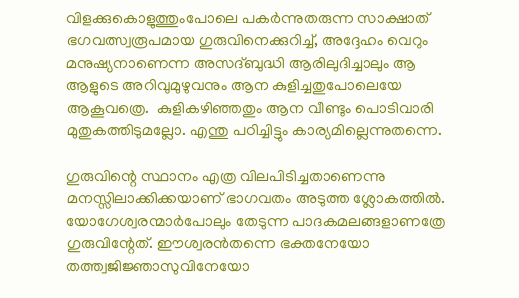വിളക്കുകൊളുത്തുംപോലെ പകര്‍ന്നുതരുന്ന സാക്ഷാത് ഭഗവത്സ്വരൂപമായ ഗുരുവിനെക്കുറിച്ച്, അദ്ദേഹം വെറും മനുഷ്യനാണെന്ന അസദ്ബുദ്ധി ആരിലുദിച്ചാലും ആ ആളുടെ അറിവുമുഴുവനും ആന കുളിച്ചതുപോലെയേ ആകൂവത്രെ.  കുളികഴിഞ്ഞതും ആന വീണ്ടും പൊടിവാരി മുതുകത്തിടുമല്ലോ. എന്തു പഠിച്ചിട്ടും കാര്യമില്ലെന്നുതന്നെ.

ഗുരുവിന്റെ സ്ഥാനം എത്ര വിലപിടിച്ചതാണെന്നു മനസ്സിലാക്കിക്കയാണ് ഭാഗവതം അടുത്ത ശ്ലോകത്തില്‍. യോഗേശ്വരന്മാര്‍പോലും തേടുന്ന പാദകമലങ്ങളാണത്രേ ഗുരുവിന്റേത്. ഈശ്വരന്‍തന്നെ ഭക്തനേയോ തത്ത്വജിജ്ഞാസുവിനേയോ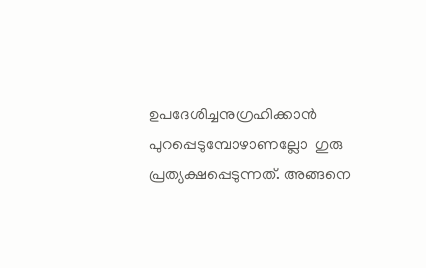ഉപദേശിച്ചനുഗ്രഹിക്കാന്‍ പുറപ്പെടുമ്പോഴാണല്ലോ  ഗുരു പ്രത്യക്ഷപ്പെടുന്നത്. അങ്ങനെ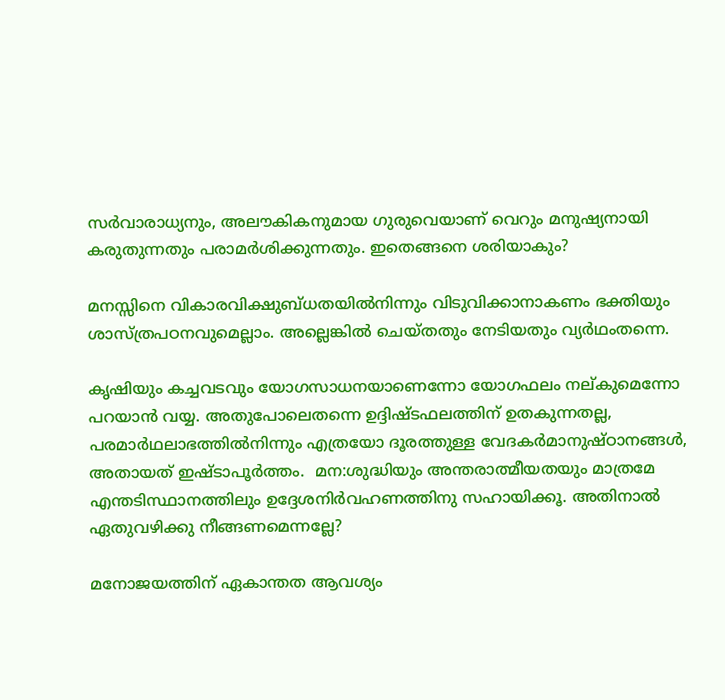സര്‍വാരാധ്യനും, അലൗകികനുമായ ഗുരുവെയാണ് വെറും മനുഷ്യനായി കരുതുന്നതും പരാമര്‍ശിക്കുന്നതും. ഇതെങ്ങനെ ശരിയാകും?

മനസ്സിനെ വികാരവിക്ഷുബ്ധതയില്‍നിന്നും വിടുവിക്കാനാകണം ഭക്തിയും ശാസ്ത്രപഠനവുമെല്ലാം. അല്ലെങ്കില്‍ ചെയ്തതും നേടിയതും വ്യര്‍ഥംതന്നെ.

കൃഷിയും കച്ചവടവും യോഗസാധനയാണെന്നോ യോഗഫലം നല്കുമെന്നോ പറയാന്‍ വയ്യ. അതുപോലെതന്നെ ഉദ്ദിഷ്ടഫലത്തിന് ഉതകുന്നതല്ല, പരമാര്‍ഥലാഭത്തില്‍നിന്നും എത്രയോ ദൂരത്തുള്ള വേദകര്‍മാനുഷ്ഠാനങ്ങള്‍, അതായത് ഇഷ്ടാപൂര്‍ത്തം.  മന:ശുദ്ധിയും അന്തരാത്മീയതയും മാത്രമേ എന്തടിസ്ഥാനത്തിലും ഉദ്ദേശനിര്‍വഹണത്തിനു സഹായിക്കൂ. അതിനാല്‍ ഏതുവഴിക്കു നീങ്ങണമെന്നല്ലേ?

മനോജയത്തിന് ഏകാന്തത ആവശ്യം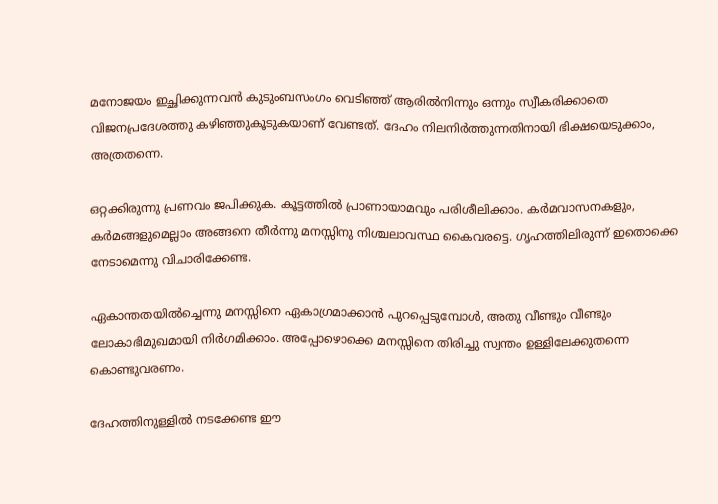മനോജയം ഇച്ഛിക്കുന്നവന്‍ കുടുംബസംഗം വെടിഞ്ഞ് ആരില്‍നിന്നും ഒന്നും സ്വീകരിക്കാതെ വിജനപ്രദേശത്തു കഴിഞ്ഞുകൂടുകയാണ് വേണ്ടത്. ദേഹം നിലനിര്‍ത്തുന്നതിനായി ഭിക്ഷയെടുക്കാം, അത്രതന്നെ.

ഒറ്റക്കിരുന്നു പ്രണവം ജപിക്കുക. കൂട്ടത്തില്‍ പ്രാണായാമവും പരിശീലിക്കാം. കര്‍മവാസനകളും, കര്‍മങ്ങളുമെല്ലാം അങ്ങനെ തീര്‍ന്നു മനസ്സിനു നിശ്ചലാവസ്ഥ കൈവരട്ടെ. ഗൃഹത്തിലിരുന്ന് ഇതൊക്കെ നേടാമെന്നു വിചാരിക്കേണ്ട.

ഏകാന്തതയില്‍ച്ചെന്നു മനസ്സിനെ ഏകാഗ്രമാക്കാന്‍ പുറപ്പെടുമ്പോള്‍, അതു വീണ്ടും വീണ്ടും  ലോകാഭിമുഖമായി നിര്‍ഗമിക്കാം. അപ്പോഴൊക്കെ മനസ്സിനെ തിരിച്ചു സ്വന്തം ഉള്ളിലേക്കുതന്നെ കൊണ്ടുവരണം.

ദേഹത്തിനുള്ളില്‍ നടക്കേണ്ട ഈ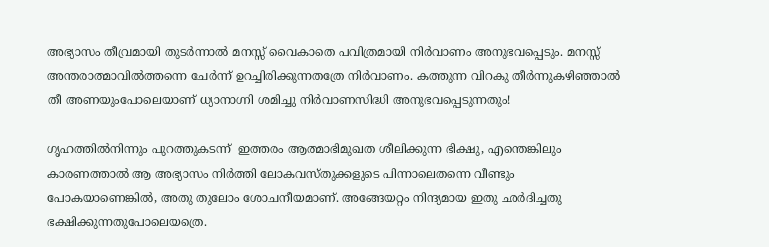അഭ്യാസം തീവ്രമായി തുടര്‍ന്നാല്‍ മനസ്സ് വൈകാതെ പവിത്രമായി നിര്‍വാണം അനുഭവപ്പെടും. മനസ്സ് അന്തരാത്മാവില്‍ത്തന്നെ ചേര്‍ന്ന് ഉറച്ചിരിക്കുന്നതത്രേ നിര്‍വാണം. കത്തുന്ന വിറകു തീര്‍ന്നുകഴിഞ്ഞാല്‍ തീ അണയുംപോലെയാണ് ധ്യാനാഗ്നി ശമിച്ചു നിര്‍വാണസിദ്ധി അനുഭവപ്പെടുന്നതും!

ഗൃഹത്തില്‍നിന്നും പുറത്തുകടന്ന്  ഇത്തരം ആത്മാഭിമുഖത ശീലിക്കുന്ന ഭിക്ഷു, എന്തെങ്കിലും കാരണത്താല്‍ ആ അഭ്യാസം നിര്‍ത്തി ലോകവസ്തുക്കളുടെ പിന്നാലെതന്നെ വീണ്ടും പോകയാണെങ്കില്‍, അതു തുലോം ശോചനീയമാണ്. അങ്ങേയറ്റം നിന്ദ്യമായ ഇതു ഛര്‍ദിച്ചതു ഭക്ഷിക്കുന്നതുപോലെയത്രെ.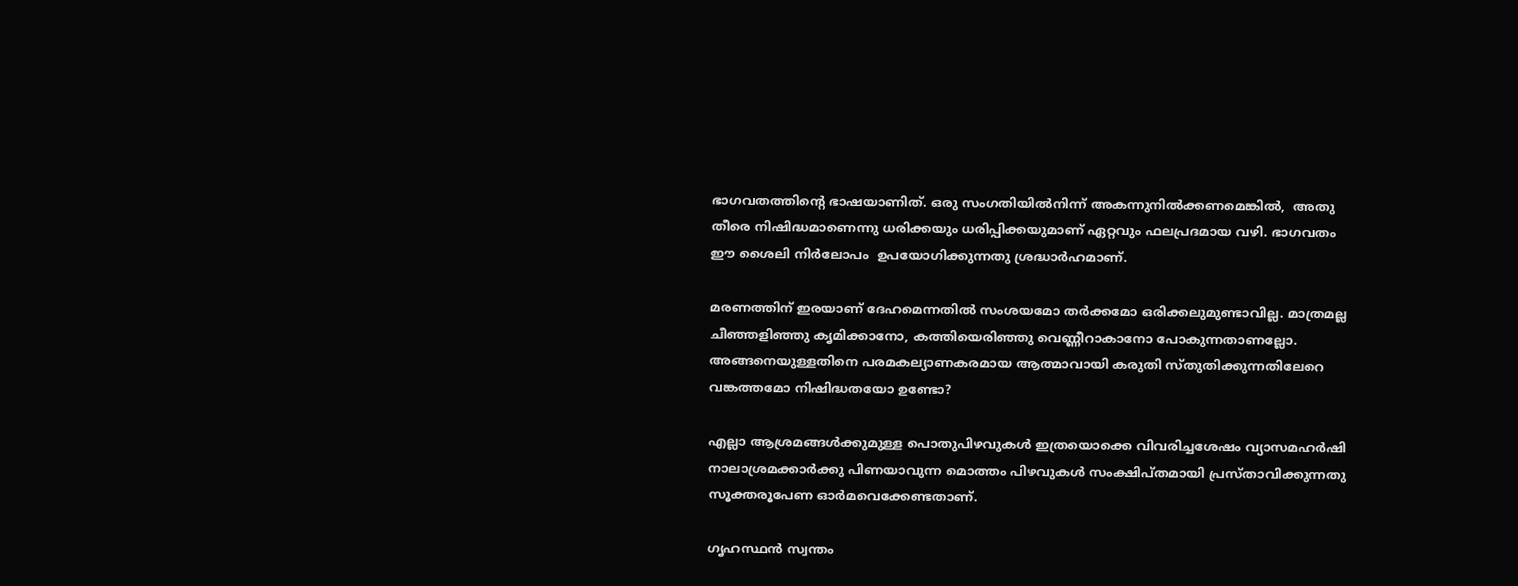ഭാഗവതത്തിന്റെ ഭാഷയാണിത്. ഒരു സംഗതിയില്‍നിന്ന് അകന്നുനില്‍ക്കണമെങ്കില്‍,  അതു തീരെ നിഷിദ്ധമാണെന്നു ധരിക്കയും ധരിപ്പിക്കയുമാണ് ഏറ്റവും ഫലപ്രദമായ വഴി. ഭാഗവതം ഈ ശൈലി നിര്‍ലോപം  ഉപയോഗിക്കുന്നതു ശ്രദ്ധാര്‍ഹമാണ്.

മരണത്തിന് ഇരയാണ് ദേഹമെന്നതില്‍ സംശയമോ തര്‍ക്കമോ ഒരിക്കലുമുണ്ടാവില്ല. മാത്രമല്ല ചീഞ്ഞളിഞ്ഞു കൃമിക്കാനോ, കത്തിയെരിഞ്ഞു വെണ്ണീറാകാനോ പോകുന്നതാണല്ലോ. അങ്ങനെയുള്ളതിനെ പരമകല്യാണകരമായ ആത്മാവായി കരുതി സ്തുതിക്കുന്നതിലേറെ വങ്കത്തമോ നിഷിദ്ധതയോ ഉണ്ടോ?

എല്ലാ ആശ്രമങ്ങള്‍ക്കുമുള്ള പൊതുപിഴവുകള്‍ ഇത്രയൊക്കെ വിവരിച്ചശേഷം വ്യാസമഹര്‍ഷി നാലാശ്രമക്കാര്‍ക്കു പിണയാവുന്ന മൊത്തം പിഴവുകള്‍ സംക്ഷിപ്തമായി പ്രസ്താവിക്കുന്നതു സൂക്തരൂപേണ ഓര്‍മവെക്കേണ്ടതാണ്.

ഗൃഹസ്ഥന്‍ സ്വന്തം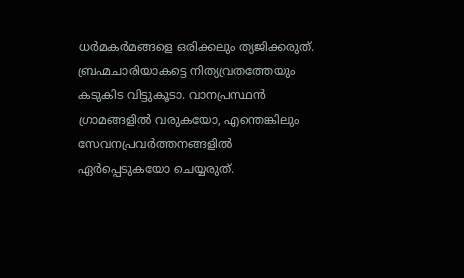ധര്‍മകര്‍മങ്ങളെ ഒരിക്കലും ത്യജിക്കരുത്. ബ്രഹ്മചാരിയാകട്ടെ നിത്യവ്രതത്തേയും കടുകിട വിട്ടുകൂടാ. വാനപ്രസ്ഥന്‍  ഗ്രാമങ്ങളില്‍ വരുകയോ, എന്തെങ്കിലും സേവനപ്രവര്‍ത്തനങ്ങളില്‍ ഏര്‍പ്പെടുകയോ ചെയ്യരുത്.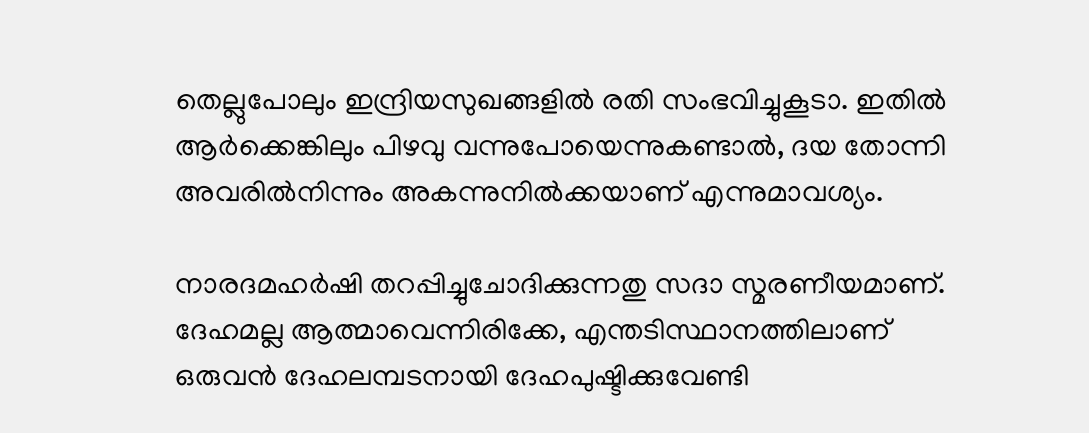തെല്ലുപോലും ഇന്ദ്രിയസുഖങ്ങളില്‍ രതി സംഭവിച്ചുകൂടാ. ഇതില്‍ ആര്‍ക്കെങ്കിലും പിഴവു വന്നുപോയെന്നുകണ്ടാല്‍, ദയ തോന്നി അവരില്‍നിന്നും അകന്നുനില്‍ക്കയാണ് എന്നുമാവശ്യം.

നാരദമഹര്‍ഷി തറപ്പിച്ചുചോദിക്കുന്നതു സദാ സ്മരണീയമാണ്. ദേഹമല്ല ആത്മാവെന്നിരിക്കേ, എന്തടിസ്ഥാനത്തിലാണ് ഒരുവന്‍ ദേഹലമ്പടനായി ദേഹപുഷ്ടിക്കുവേണ്ടി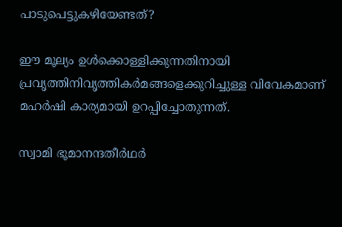പാടുപെട്ടുകഴിയേണ്ടത്?

ഈ മൂല്യം ഉള്‍ക്കൊള്ളിക്കുന്നതിനായി പ്രവൃത്തിനിവൃത്തികര്‍മങ്ങളെക്കുറിച്ചുള്ള വിവേകമാണ് മഹര്‍ഷി കാര്യമായി ഉറപ്പിച്ചോതുന്നത്.

സ്വാമി ഭൂമാനന്ദതീര്‍ഥര്‍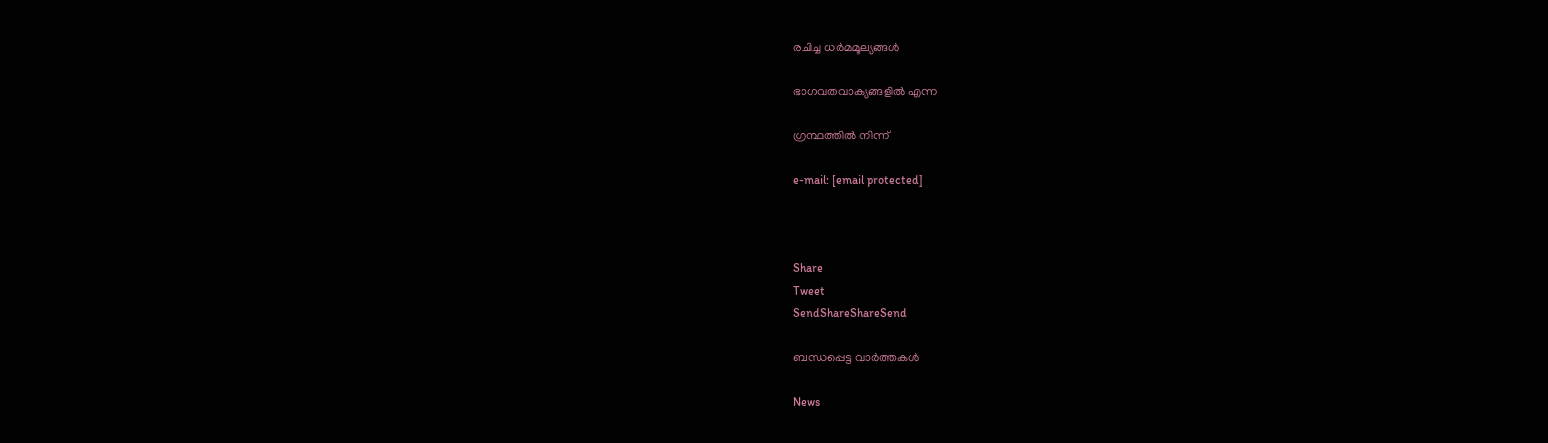രചിച്ച ധര്‍മമൂല്യങ്ങള്‍

ഭാഗവതവാക്യങ്ങളില്‍ എന്ന

ഗ്രന്ഥത്തില്‍ നിന്ന്

e-mail: [email protected]



Share
Tweet
SendShareShareSend

ബന്ധപ്പെട്ട വാര്‍ത്തകള്‍

News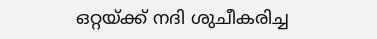ഒറ്റയ്‌ക്ക് നദി ശുചീകരിച്ച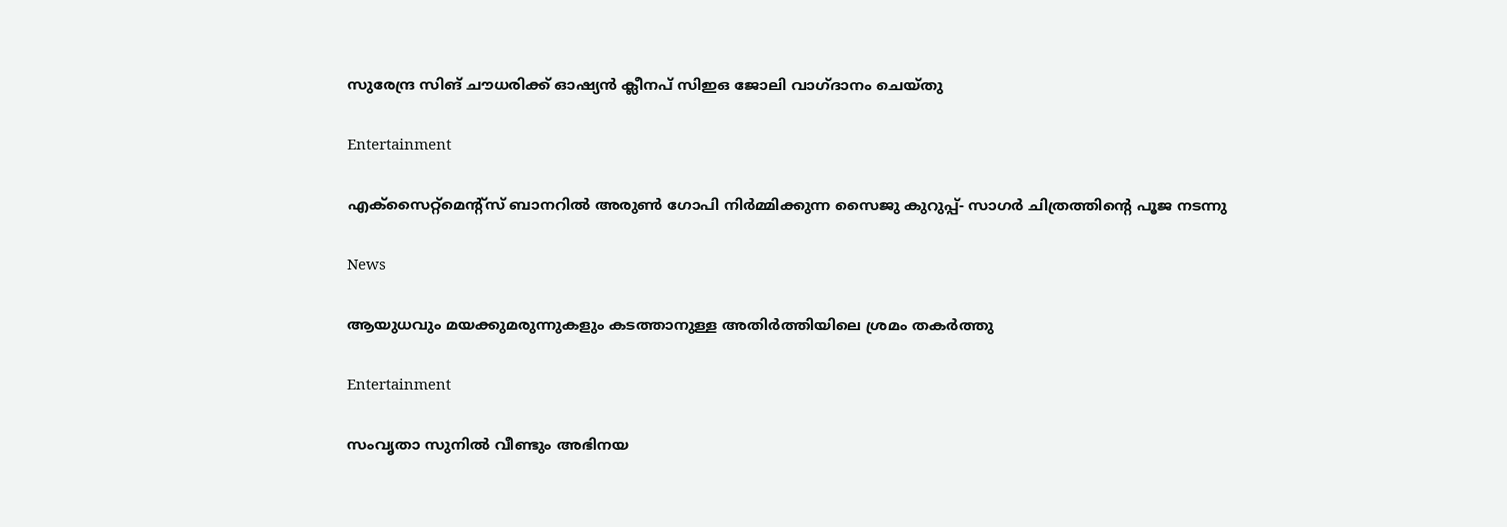സുരേന്ദ്ര സിങ് ചൗധരിക്ക് ഓഷ്യൻ ക്ലീനപ് സിഇഒ ജോലി വാഗ്ദാനം ചെയ്തു

Entertainment

എക്സൈറ്റ്മെന്റ്സ് ബാനറിൽ അരുൺ ഗോപി നിർമ്മിക്കുന്ന സൈജു കുറുപ്പ്- സാഗർ ചിത്രത്തിന്റെ പൂജ നടന്നു

News

ആയുധവും മയക്കുമരുന്നുകളും കടത്താനുള്ള അതിർത്തിയിലെ ശ്രമം തകർത്തു

Entertainment

സംവൃതാ സുനിൽ വീണ്ടും അഭിനയ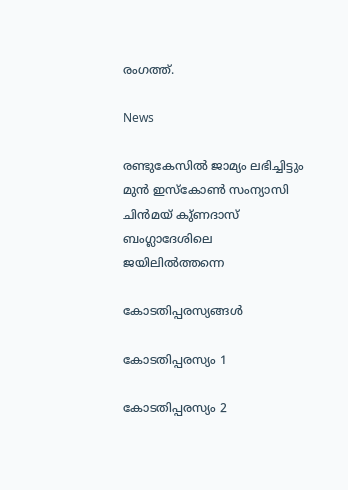രംഗത്ത്.

News

രണ്ടുകേസിൽ ജാമ്യം ലഭിച്ചിട്ടും മുൻ ഇസ്‌കോൺ സംന്യാസി ചിൻമയ് കു്ണദാസ് ബംഗ്ലാദേശിലെ ജയിലിൽത്തന്നെ

കോടതിപ്പരസ്യങ്ങള്‍

കോടതിപ്പരസ്യം 1

കോടതിപ്പരസ്യം 2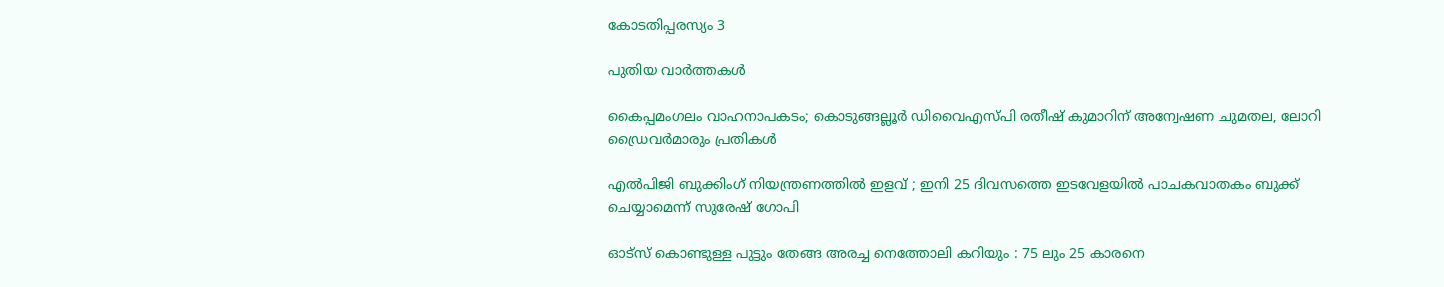കോടതിപ്പരസ്യം 3

പുതിയ വാര്‍ത്തകള്‍

കൈപ്പമംഗലം വാഹനാപകടം; കൊടുങ്ങല്ലൂർ ഡിവൈഎസ്‍പി രതീഷ് കുമാറിന് അന്വേഷണ ചുമതല, ലോറി ഡ്രൈവർമാരും പ്രതികൾ

എൽപിജി ബുക്കിംഗ് നിയന്ത്രണത്തിൽ ഇളവ് ; ഇനി 25 ദിവസത്തെ ഇടവേളയിൽ പാചകവാതകം ബുക്ക് ചെയ്യാമെന്ന് സുരേഷ് ഗോപി

ഓട്സ് കൊണ്ടുള്ള പുട്ടും തേങ്ങ അരച്ച നെത്തോലി കറിയും : 75 ലും 25 കാരനെ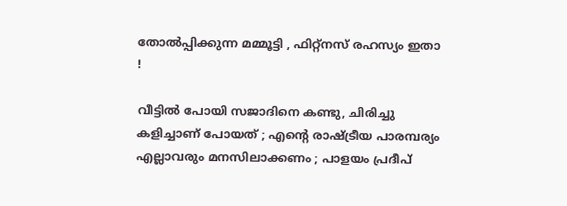തോൽപ്പിക്കുന്ന മമ്മൂട്ടി , ഫിറ്റ്‌നസ് രഹസ്യം ഇതാ !

വീട്ടിൽ പോയി സജാദിനെ കണ്ടു, ചിരിച്ചു കളിച്ചാണ് പോയത് ; എന്റെ രാഷ്‌ട്രീയ പാരമ്പര്യം എല്ലാവരും മനസിലാക്കണം ; പാളയം പ്രദീപ്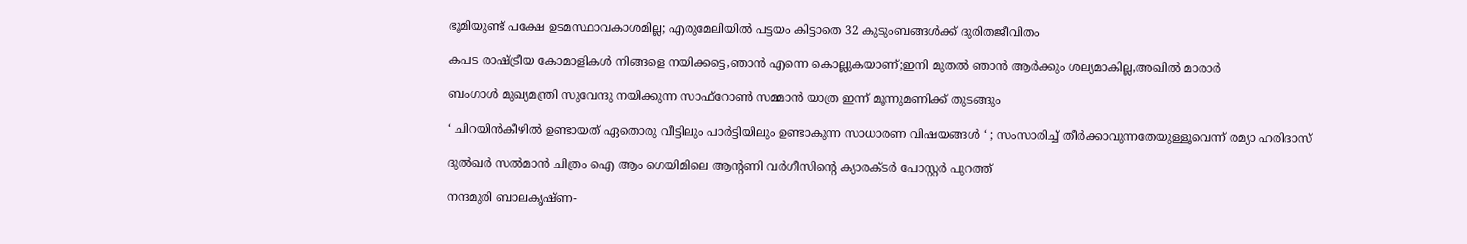ഭൂമിയുണ്ട് പക്ഷേ ഉടമസ്ഥാവകാശമില്ല; എരുമേലിയില്‍ പട്ടയം കിട്ടാതെ 32 കുടുംബങ്ങള്‍ക്ക് ദുരിതജീവിതം

കപട രാഷ്‌ട്രീയ കോമാളികൾ നിങ്ങളെ നയിക്കട്ടെ,ഞാൻ എന്നെ കൊല്ലുകയാണ്;ഇനി മുതൽ ഞാൻ ആർക്കും ശല്യമാകില്ല,അഖിൽ മാരാർ

ബംഗാൾ മുഖ്യമന്ത്രി സുവേന്ദു നയിക്കുന്ന സാഫ്‌റോൺ സമ്മാൻ യാത്ര ഇന്ന് മൂന്നുമണിക്ക് തുടങ്ങും

‘ ചിറയിൻകീഴിൽ ഉണ്ടായത് ഏതൊരു വീട്ടിലും പാർട്ടിയിലും ഉണ്ടാകുന്ന സാധാരണ വിഷയങ്ങൾ ‘ ; സംസാരിച്ച് തീർക്കാവുന്നതേയുള്ളൂവെന്ന് രമ്യാ ഹരിദാസ്

ദുൽഖർ സൽമാൻ ചിത്രം ഐ ആം ഗെയിമിലെ ആൻ്റണി വർഗീസിന്റെ ക്യാരക്ടർ പോസ്റ്റർ പുറത്ത്

നന്ദമുരി ബാലകൃഷ്ണ-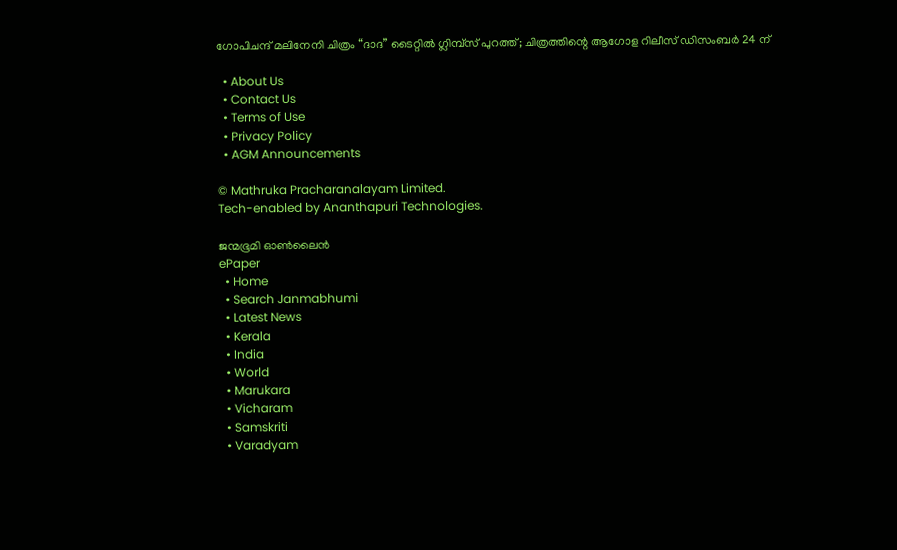ഗോപിചന്ദ് മലിനേനി ചിത്രം “ദാദ” ടൈറ്റിൽ ഗ്ലിമ്പ്സ് പുറത്ത്; ചിത്രത്തിന്റെ ആഗോള റിലീസ് ഡിസംബർ 24 ന്

  • About Us
  • Contact Us
  • Terms of Use
  • Privacy Policy
  • AGM Announcements

© Mathruka Pracharanalayam Limited.
Tech-enabled by Ananthapuri Technologies.

ജന്മഭൂമി ഓണ്‍ലൈന്‍
ePaper
  • Home
  • Search Janmabhumi
  • Latest News
  • Kerala
  • India
  • World
  • Marukara
  • Vicharam
  • Samskriti
  • Varadyam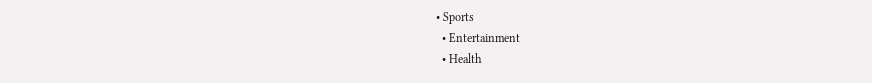• Sports
  • Entertainment
  • Health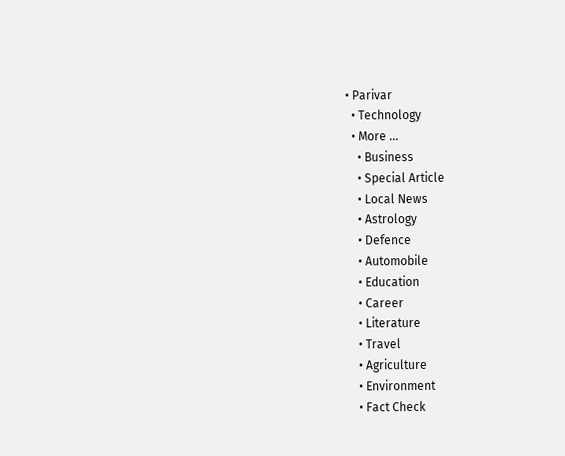• Parivar
  • Technology
  • More …
    • Business
    • Special Article
    • Local News
    • Astrology
    • Defence
    • Automobile
    • Education
    • Career
    • Literature
    • Travel
    • Agriculture
    • Environment
    • Fact Check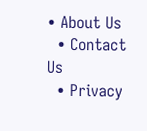• About Us
  • Contact Us
  • Privacy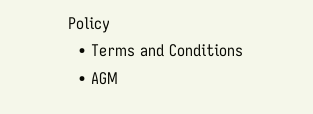Policy
  • Terms and Conditions
  • AGM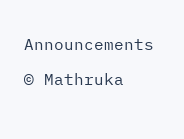Announcements

© Mathruka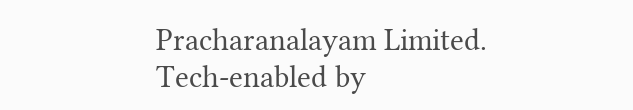Pracharanalayam Limited.
Tech-enabled by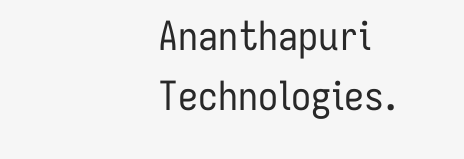Ananthapuri Technologies.